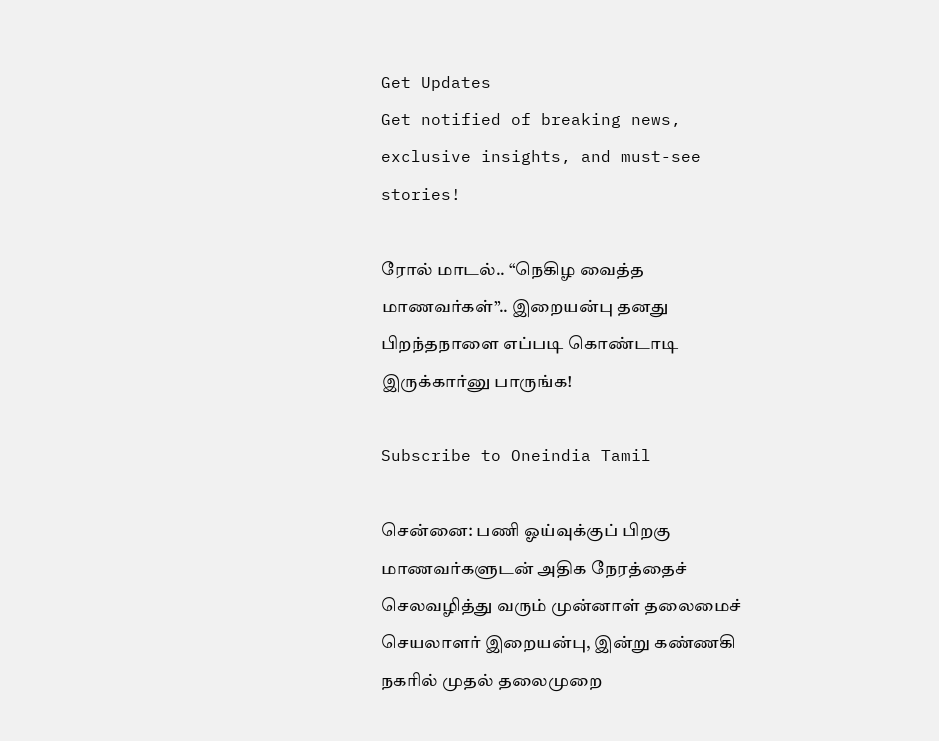Get Updates
Get notified of breaking news, exclusive insights, and must-see stories!

ரோல் மாடல்.. “நெகிழ வைத்த மாணவர்கள்”.. இறையன்பு தனது பிறந்தநாளை எப்படி கொண்டாடி இருக்கார்னு பாருங்க!

Subscribe to Oneindia Tamil

சென்னை: பணி ஓய்வுக்குப் பிறகு மாணவர்களுடன் அதிக நேரத்தைச் செலவழித்து வரும் முன்னாள் தலைமைச் செயலாளர் இறையன்பு, இன்று கண்ணகி நகரில் முதல் தலைமுறை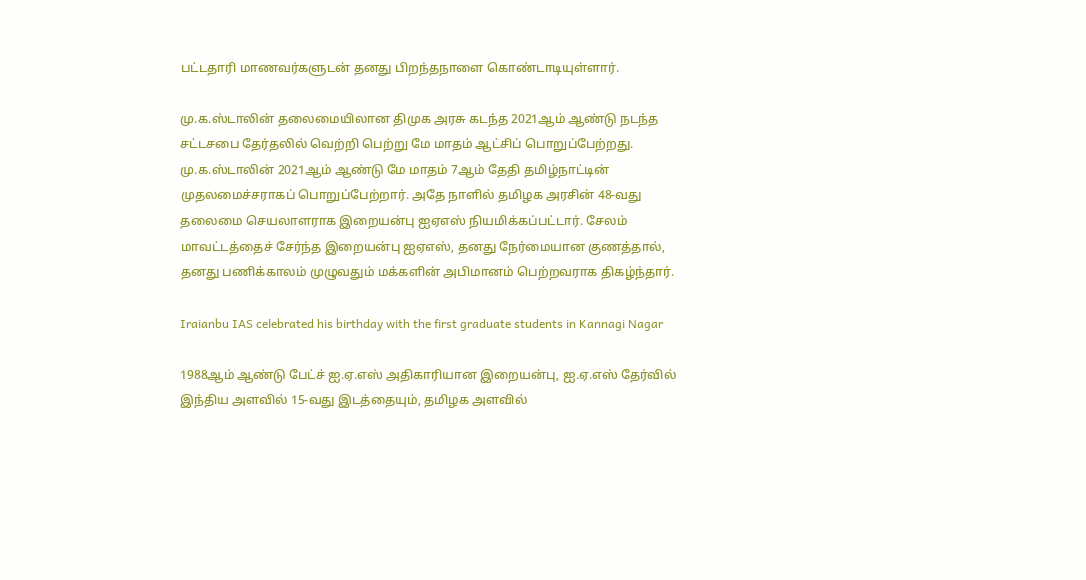பட்டதாரி மாணவர்களுடன் தனது பிறந்தநாளை கொண்டாடியுள்ளார்.

மு.க.ஸ்டாலின் தலைமையிலான திமுக அரசு கடந்த 2021ஆம் ஆண்டு நடந்த சட்டசபை தேர்தலில் வெற்றி பெற்று மே மாதம் ஆட்சிப் பொறுப்பேற்றது. மு.க.ஸ்டாலின் 2021ஆம் ஆண்டு மே மாதம் 7ஆம் தேதி தமிழ்நாட்டின் முதலமைச்சராகப் பொறுப்பேற்றார். அதே நாளில் தமிழக அரசின் 48-வது தலைமை செயலாளராக இறையன்பு ஐஏஎஸ் நியமிக்கப்பட்டார். சேலம் மாவட்டத்தைச் சேர்ந்த இறையன்பு ஐஏஎஸ், தனது நேர்மையான குணத்தால், தனது பணிக்காலம் முழுவதும் மக்களின் அபிமானம் பெற்றவராக திகழ்ந்தார்.

Iraianbu IAS celebrated his birthday with the first graduate students in Kannagi Nagar

1988ஆம் ஆண்டு பேட்ச் ஐ.ஏ.எஸ் அதிகாரியான இறையன்பு, ஐ.ஏ.எஸ் தேர்வில் இந்திய அளவில் 15-வது இடத்தையும், தமிழக அளவில்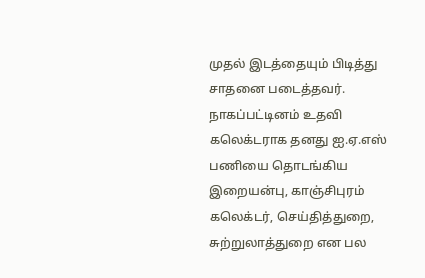முதல் இடத்தையும் பிடித்து சாதனை படைத்தவர். நாகப்பட்டினம் உதவி கலெக்டராக தனது ஐ.ஏ.எஸ் பணியை தொடங்கிய இறையன்பு, காஞ்சிபுரம் கலெக்டர், செய்தித்துறை, சுற்றுலாத்துறை என பல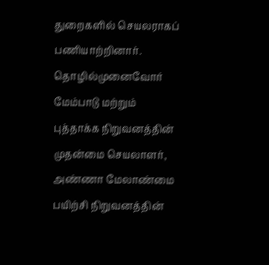துறைகளில் செயலராகப் பணியாற்றினார். தொழில்முனைவோர் மேம்பாடு மற்றும் புத்தாக்க நிறுவனத்தின் முதன்மை செயலாளர், அண்ணா மேலாண்மை பயிற்சி நிறுவனத்தின்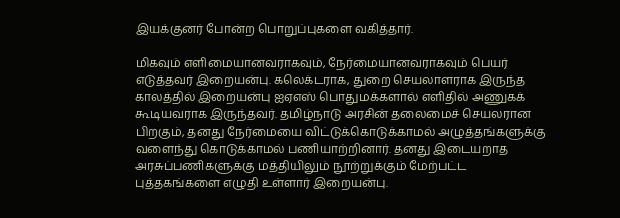இயக்குனர் போன்ற பொறுப்புகளை வகித்தார்.

மிகவும் எளிமையானவராகவும், நேர்மையானவராகவும் பெயர் எடுத்தவர் இறையன்பு. கலெக்டராக, துறை செயலாளராக இருந்த காலத்தில் இறையன்பு ஐஏஎஸ் பொதுமக்களால் எளிதில் அணுகக் கூடியவராக இருந்தவர். தமிழ்நாடு அரசின் தலைமைச் செயலரான பிறகும், தனது நேர்மையை விட்டுக்கொடுக்காமல் அழுத்தங்களுக்கு வளைந்து கொடுக்காமல் பணியாற்றினார். தனது இடையறாத அரசுப்பணிகளுக்கு மத்தியிலும் நூற்றுக்கும் மேற்பட்ட புத்தகங்களை எழுதி உள்ளார் இறையன்பு.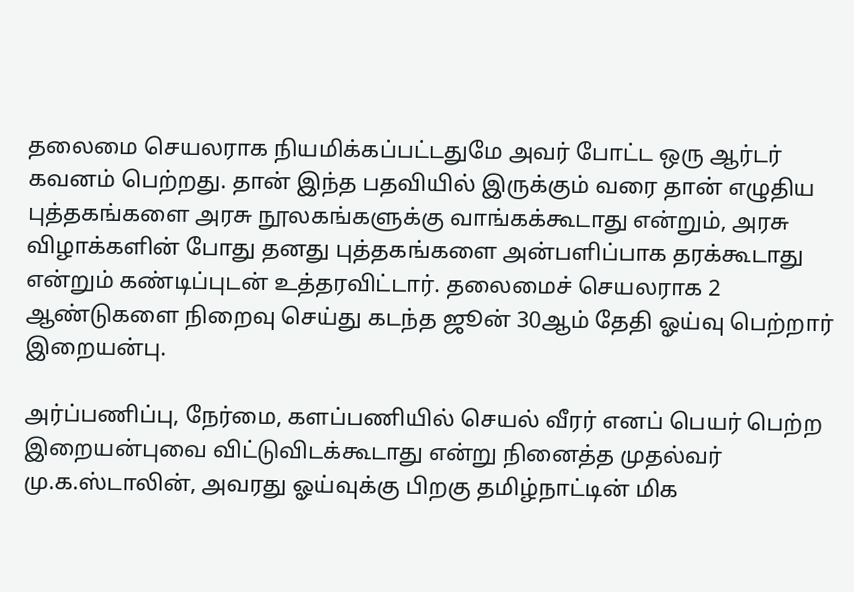தலைமை செயலராக நியமிக்கப்பட்டதுமே அவர் போட்ட ஒரு ஆர்டர் கவனம் பெற்றது. தான் இந்த பதவியில் இருக்கும் வரை தான் எழுதிய புத்தகங்களை அரசு நூலகங்களுக்கு வாங்கக்கூடாது என்றும், அரசு விழாக்களின் போது தனது புத்தகங்களை அன்பளிப்பாக தரக்கூடாது என்றும் கண்டிப்புடன் உத்தரவிட்டார். தலைமைச் செயலராக 2 ஆண்டுகளை நிறைவு செய்து கடந்த ஜூன் 30ஆம் தேதி ஓய்வு பெற்றார் இறையன்பு.

அர்ப்பணிப்பு, நேர்மை, களப்பணியில் செயல் வீரர் எனப் பெயர் பெற்ற இறையன்புவை விட்டுவிடக்கூடாது என்று நினைத்த முதல்வர் மு.க.ஸ்டாலின், அவரது ஓய்வுக்கு பிறகு தமிழ்நாட்டின் மிக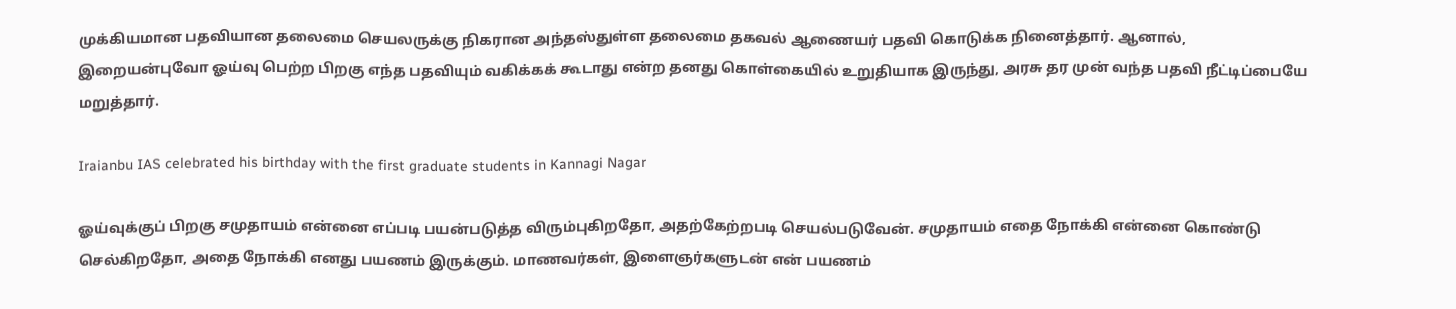முக்கியமான பதவியான தலைமை செயலருக்கு நிகரான அந்தஸ்துள்ள தலைமை தகவல் ஆணையர் பதவி கொடுக்க நினைத்தார். ஆனால், இறையன்புவோ ஓய்வு பெற்ற பிறகு எந்த பதவியும் வகிக்கக் கூடாது என்ற தனது கொள்கையில் உறுதியாக இருந்து, அரசு தர முன் வந்த பதவி நீட்டிப்பையே மறுத்தார்.

Iraianbu IAS celebrated his birthday with the first graduate students in Kannagi Nagar

ஓய்வுக்குப் பிறகு சமுதாயம் என்னை எப்படி பயன்படுத்த விரும்புகிறதோ, அதற்கேற்றபடி செயல்படுவேன். சமுதாயம் எதை நோக்கி என்னை கொண்டு செல்கிறதோ, அதை நோக்கி எனது பயணம் இருக்கும். மாணவர்கள், இளைஞர்களுடன் என் பயணம்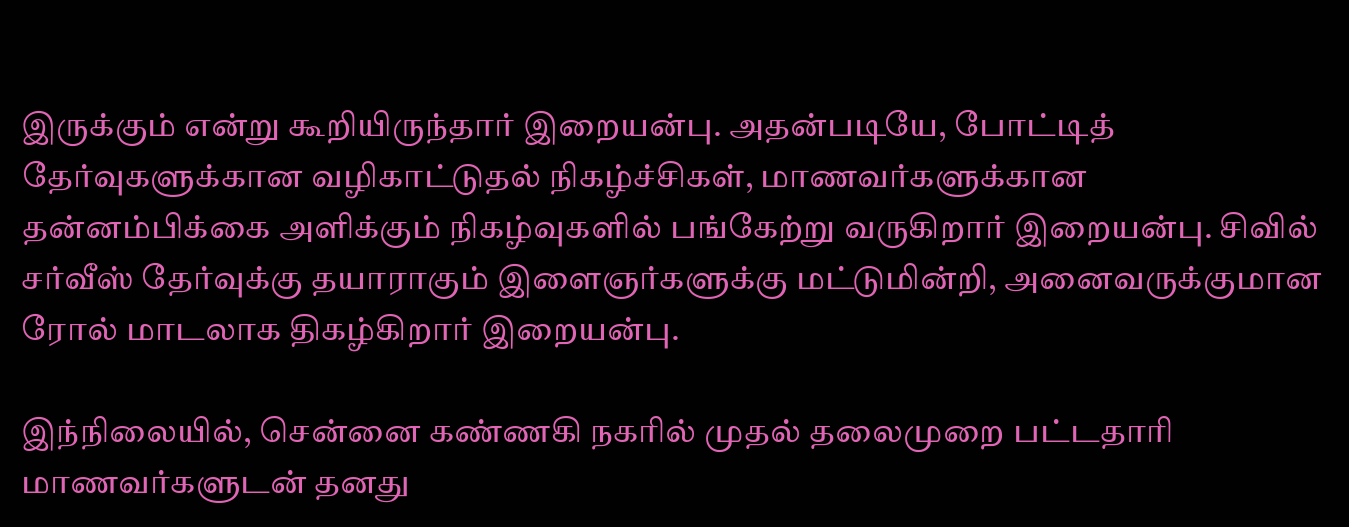இருக்கும் என்று கூறியிருந்தார் இறையன்பு. அதன்படியே, போட்டித் தேர்வுகளுக்கான வழிகாட்டுதல் நிகழ்ச்சிகள், மாணவர்களுக்கான தன்னம்பிக்கை அளிக்கும் நிகழ்வுகளில் பங்கேற்று வருகிறார் இறையன்பு. சிவில் சர்வீஸ் தேர்வுக்கு தயாராகும் இளைஞர்களுக்கு மட்டுமின்றி, அனைவருக்குமான ரோல் மாடலாக திகழ்கிறார் இறையன்பு.

இந்நிலையில், சென்னை கண்ணகி நகரில் முதல் தலைமுறை பட்டதாரி மாணவர்களுடன் தனது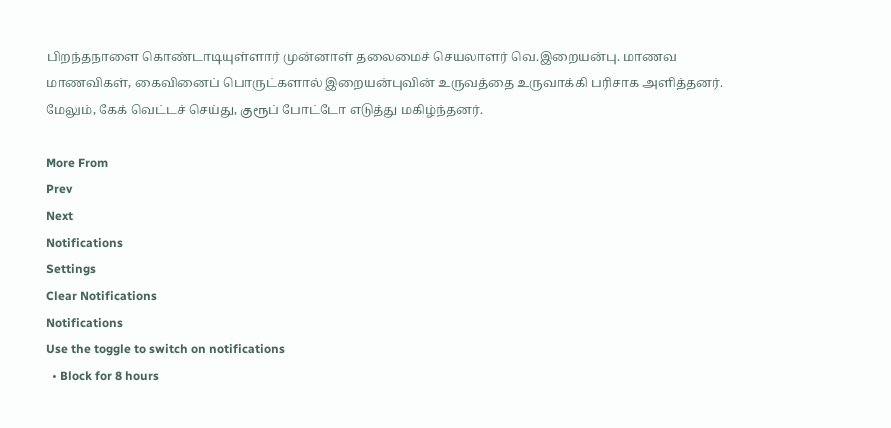பிறந்தநாளை கொண்டாடியுள்ளார் முன்னாள் தலைமைச் செயலாளர் வெ.இறையன்பு. மாணவ மாணவிகள், கைவினைப் பொருட்களால் இறையன்புவின் உருவத்தை உருவாக்கி பரிசாக அளித்தனர். மேலும், கேக் வெட்டச் செய்து, குரூப் போட்டோ எடுத்து மகிழ்ந்தனர்.

More From
Prev
Next
Notifications
Settings
Clear Notifications
Notifications
Use the toggle to switch on notifications
  • Block for 8 hours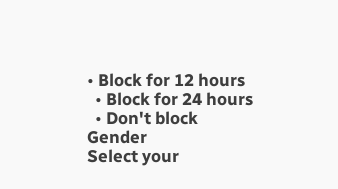• Block for 12 hours
  • Block for 24 hours
  • Don't block
Gender
Select your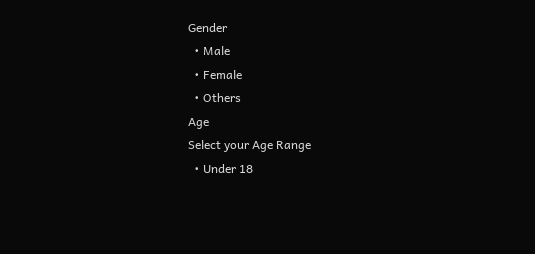Gender
  • Male
  • Female
  • Others
Age
Select your Age Range
  • Under 18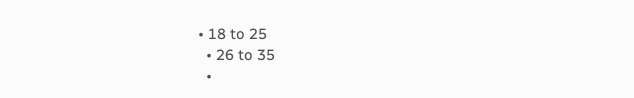• 18 to 25
  • 26 to 35
  •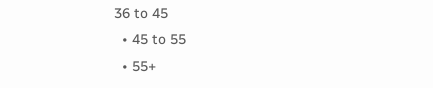36 to 45
  • 45 to 55
  • 55+